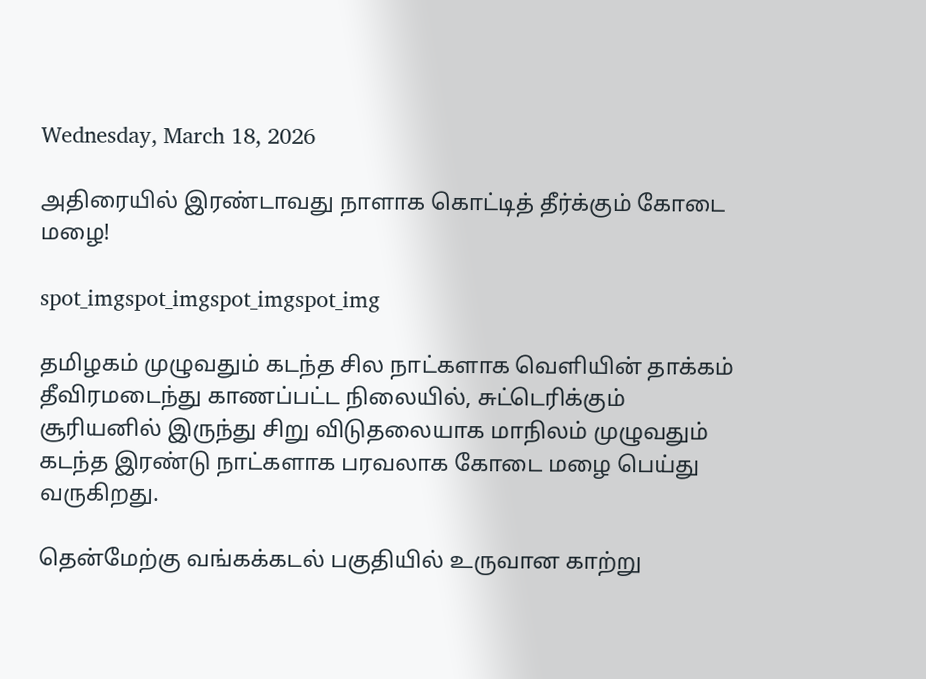Wednesday, March 18, 2026

அதிரையில் இரண்டாவது நாளாக கொட்டித் தீர்க்கும் கோடை மழை!

spot_imgspot_imgspot_imgspot_img

தமிழகம் முழுவதும் கடந்த சில நாட்களாக வெளியின் தாக்கம் தீவிரமடைந்து காணப்பட்ட நிலையில், சுட்டெரிக்கும் சூரியனில் இருந்து சிறு விடுதலையாக மாநிலம் முழுவதும் கடந்த இரண்டு நாட்களாக பரவலாக கோடை மழை பெய்து வருகிறது.

தென்மேற்கு வங்கக்கடல் பகுதியில் உருவான காற்று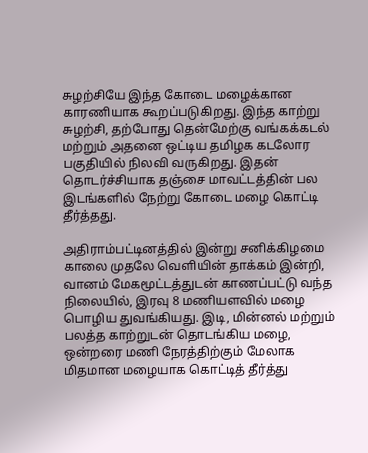சுழற்சியே இந்த கோடை மழைக்கான காரணியாக கூறப்படுகிறது. இந்த காற்று சுழற்சி, தற்போது தென்மேற்கு வங்கக்கடல் மற்றும் அதனை ஒட்டிய தமிழக கடலோர பகுதியில் நிலவி வருகிறது. இதன் தொடர்ச்சியாக தஞ்சை மாவட்டத்தின் பல இடங்களில் நேற்று கோடை மழை கொட்டி தீர்த்தது.

அதிராம்பட்டினத்தில் இன்று சனிக்கிழமை காலை முதலே வெளியின் தாக்கம் இன்றி, வானம் மேகமூட்டத்துடன் காணப்பட்டு வந்த நிலையில், இரவு 8 மணியளவில் மழை பொழிய துவங்கியது. இடி, மின்னல் மற்றும் பலத்த காற்றுடன் தொடங்கிய மழை, ஒன்றரை மணி நேரத்திற்கும் மேலாக மிதமான மழையாக கொட்டித் தீர்த்து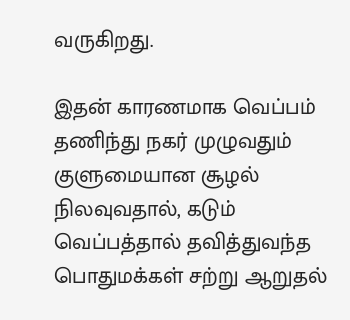வருகிறது.

இதன் காரணமாக வெப்பம் தணிந்து நகர் முழுவதும் குளுமையான சூழல் நிலவுவதால், கடும் வெப்பத்தால் தவித்துவந்த பொதுமக்கள் சற்று ஆறுதல்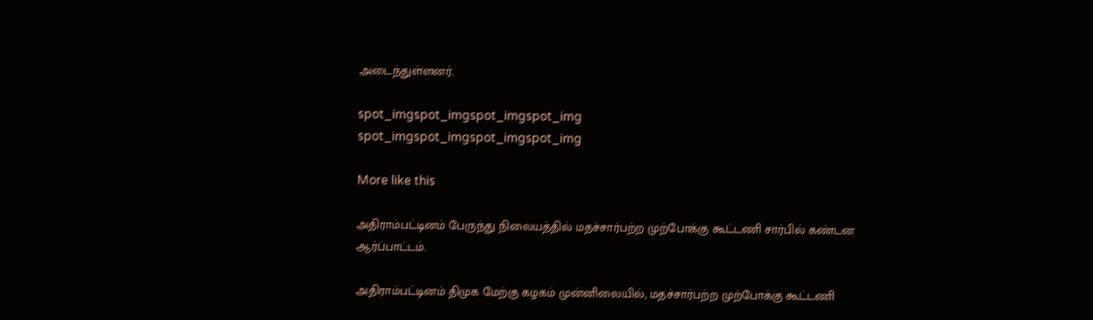அடைந்துள்ளனர்.

spot_imgspot_imgspot_imgspot_img
spot_imgspot_imgspot_imgspot_img

More like this

அதிராம்பட்டினம் பேருந்து நிலையத்தில் மதச்சார்பற்ற முற்போக்கு கூட்டணி சார்பில் கண்டன ஆர்ப்பாட்டம்.

அதிராம்பட்டினம் திமுக மேற்கு கழகம் முன்னிலையில், மதச்சார்பற்ற முற்போக்கு கூட்டணி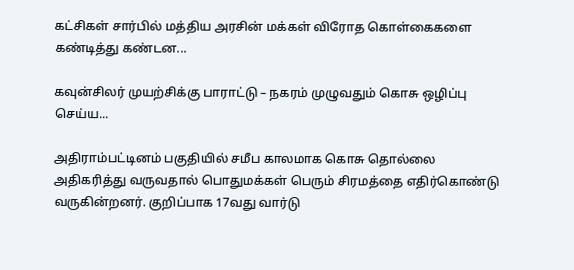கட்சிகள் சார்பில் மத்திய அரசின் மக்கள் விரோத கொள்கைகளை கண்டித்து கண்டன...

கவுன்சிலர் முயற்சிக்கு பாராட்டு – நகரம் முழுவதும் கொசு ஒழிப்பு செய்ய...

அதிராம்பட்டினம் பகுதியில் சமீப காலமாக கொசு தொல்லை அதிகரித்து வருவதால் பொதுமக்கள் பெரும் சிரமத்தை எதிர்கொண்டு வருகின்றனர். குறிப்பாக 17வது வார்டு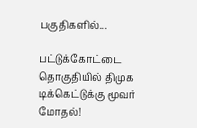பகுதிகளில்...

பட்டுக்கோட்டை தொகுதியில் திமுக டிக்கெட்டுக்கு மூவர் மோதல்!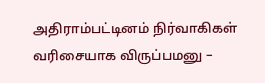அதிராம்பட்டினம் நிர்வாகிகள் வரிசையாக விருப்பமனு –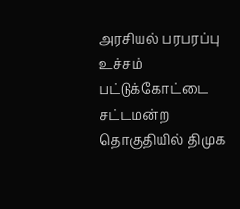அரசியல் பரபரப்பு உச்சம் பட்டுக்கோட்டை சட்டமன்ற தொகுதியில் திமுக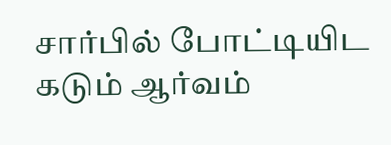சார்பில் போட்டியிட கடும் ஆர்வம்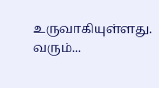உருவாகியுள்ளது. வரும்...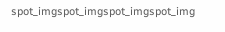spot_imgspot_imgspot_imgspot_img